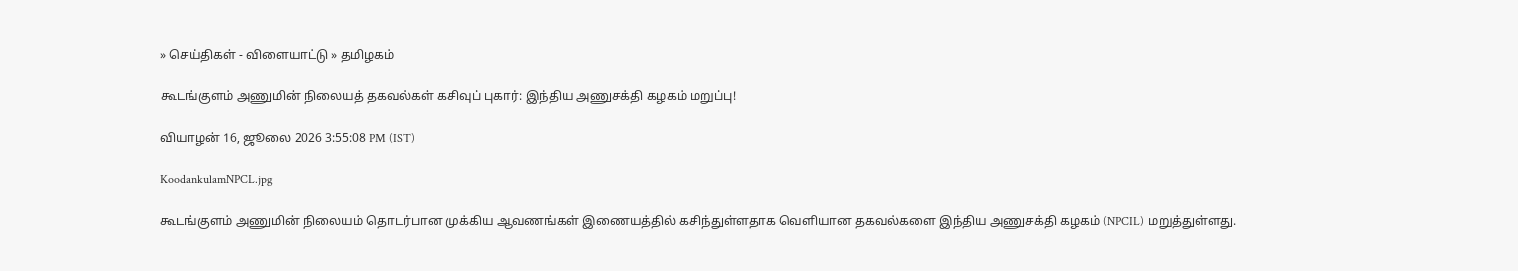» செய்திகள் - விளையாட்டு » தமிழகம்

கூடங்குளம் அணுமின் நிலையத் தகவல்கள் கசிவுப் புகார்: இந்திய அணுசக்தி கழகம் மறுப்பு!

வியாழன் 16, ஜூலை 2026 3:55:08 PM (IST)

KoodankulamNPCL.jpg

கூடங்குளம் அணுமின் நிலையம் தொடர்பான முக்கிய ஆவணங்கள் இணையத்தில் கசிந்துள்ளதாக வெளியான தகவல்களை இந்திய அணுசக்தி கழகம் (NPCIL) மறுத்துள்ளது.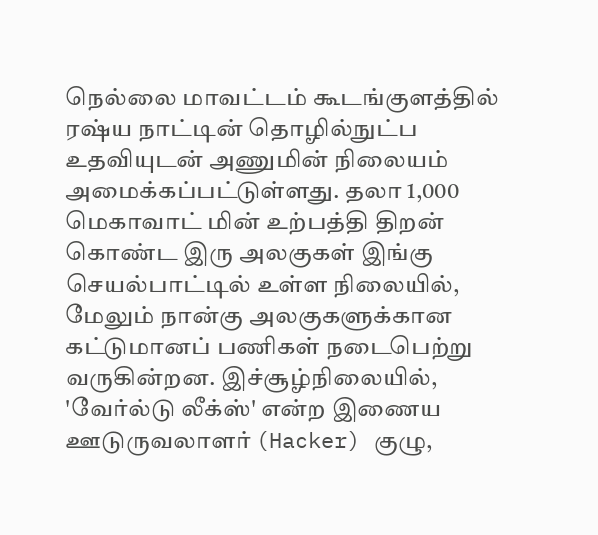நெல்லை மாவட்டம் கூடங்குளத்தில் ரஷ்ய நாட்டின் தொழில்நுட்ப உதவியுடன் அணுமின் நிலையம் அமைக்கப்பட்டுள்ளது. தலா 1,000 மெகாவாட் மின் உற்பத்தி திறன் கொண்ட இரு அலகுகள் இங்கு செயல்பாட்டில் உள்ள நிலையில், மேலும் நான்கு அலகுகளுக்கான கட்டுமானப் பணிகள் நடைபெற்று வருகின்றன. இச்சூழ்நிலையில், 'வேர்ல்டு லீக்ஸ்' என்ற இணைய ஊடுருவலாளர் (Hacker) குழு,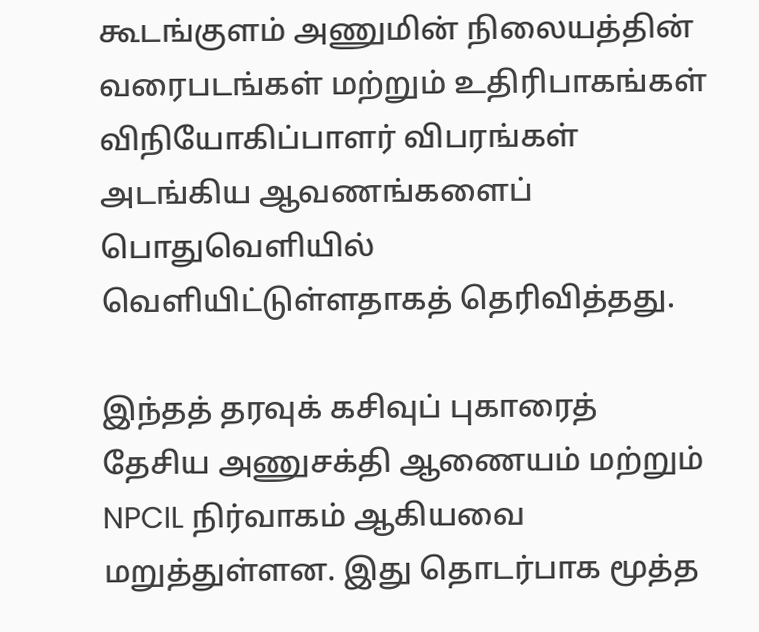கூடங்குளம் அணுமின் நிலையத்தின் வரைபடங்கள் மற்றும் உதிரிபாகங்கள் விநியோகிப்பாளர் விபரங்கள் அடங்கிய ஆவணங்களைப் பொதுவெளியில் வெளியிட்டுள்ளதாகத் தெரிவித்தது.

இந்தத் தரவுக் கசிவுப் புகாரைத் தேசிய அணுசக்தி ஆணையம் மற்றும் NPCIL நிர்வாகம் ஆகியவை மறுத்துள்ளன. இது தொடர்பாக மூத்த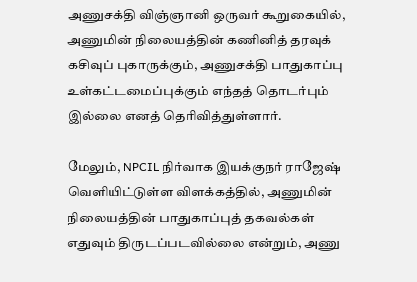அணுசக்தி விஞ்ஞானி ஒருவர் கூறுகையில், அணுமின் நிலையத்தின் கணினித் தரவுக் கசிவுப் புகாருக்கும், அணுசக்தி பாதுகாப்பு உள்கட்டமைப்புக்கும் எந்தத் தொடர்பும் இல்லை எனத் தெரிவித்துள்ளார்.

மேலும், NPCIL நிர்வாக இயக்குநர் ராஜேஷ் வெளியிட்டுள்ள விளக்கத்தில், அணுமின் நிலையத்தின் பாதுகாப்புத் தகவல்கள் எதுவும் திருடப்படவில்லை என்றும், அணு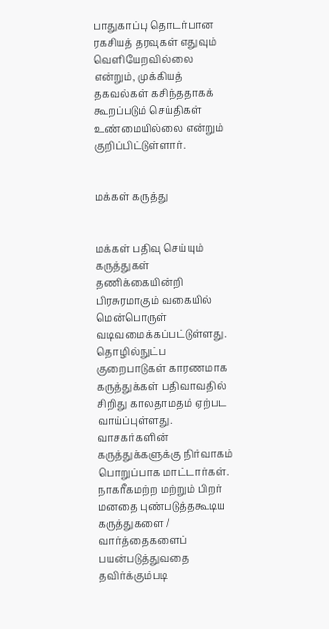பாதுகாப்பு தொடர்பான ரகசியத் தரவுகள் எதுவும் வெளியேறவில்லை என்றும், முக்கியத் தகவல்கள் கசிந்ததாகக் கூறப்படும் செய்திகள் உண்மையில்லை என்றும் குறிப்பிட்டுள்ளார்.


மக்கள் கருத்து


மக்கள் பதிவு செய்யும் கருத்துகள் தணிக்கையின்றி பிரசுரமாகும் வகையில் மென்பொருள் வடிவமைக்கப்பட்டுள்ளது. தொழில்நுட்ப குறைபாடுகள் காரணமாக கருத்துக்கள் பதிவாவதில் சிறிது காலதாமதம் ஏற்பட வாய்ப்புள்ளது. வாசகர்களின் கருத்துக்களுக்கு நிர்வாகம் பொறுப்பாக மாட்டார்கள். நாகரீகமற்ற மற்றும் பிறர் மனதை புண்படுத்தகூடிய கருத்துகளை / வார்த்தைகளைப் பயன்படுத்துவதை தவிர்க்கும்படி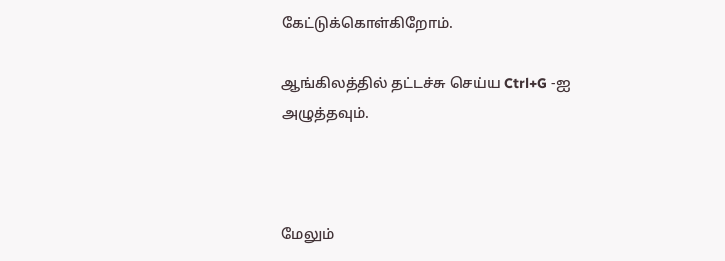கேட்டுக்கொள்கிறோம்.

ஆங்கிலத்தில் தட்டச்சு செய்ய Ctrl+G -ஐ அழுத்தவும்.



மேலும்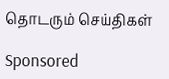தொடரும் செய்திகள்

Sponsored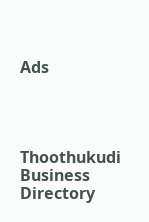Ads




Thoothukudi Business Directory